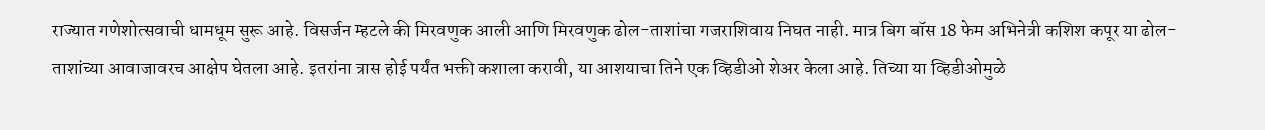राज्यात गणेशोत्सवाची धामधूम सुरू आहे. विसर्जन म्हटले की मिरवणुक आली आणि मिरवणुक ढोल-ताशांचा गजराशिवाय निघत नाही. मात्र बिग बॉस 18 फेम अभिनेत्री कशिश कपूर या ढोल-ताशांच्या आवाजावरच आक्षेप घेतला आहे. इतरांना त्रास होई पर्यंत भक्ती कशाला करावी, या आशयाचा तिने एक व्हिडीओ शेअर केला आहे. तिच्या या व्हिडीओमुळे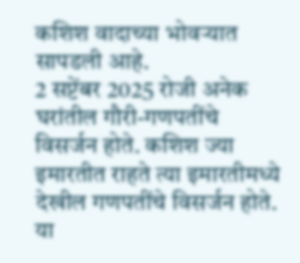कशिश वादाच्या भोवऱ्यात सापडली आहे.
2 सप्टेंबर 2025 रोजी अनेक घरांतील गौरी-गणपतींचे विसर्जन होते. कशिश ज्या इमारतीत राहते त्या इमारतीमध्ये देखील गणपतींचे विसर्जन होते. या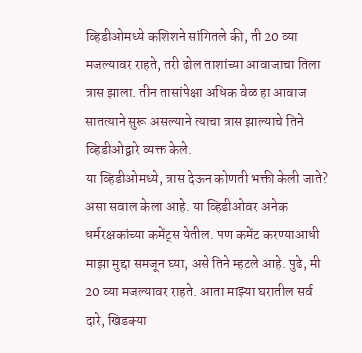व्हिडीओमध्ये कशिशने सांगितले की, ती 20 व्या मजल्यावर राहते, तरी ढोल ताशांच्या आवाजाचा तिला त्रास झाला. तीन तासांपेक्षा अधिक वेळ हा आवाज सातत्याने सुरू असल्याने त्याचा त्रास झाल्याचे तिने व्हिडीओद्वारे व्यक्त केले.
या व्हिडीओमध्ये, त्रास देऊन कोणती भक्ती केली जाते? असा सवाल केला आहे. या व्हिडीओवर अनेक धर्मरक्षकांच्या कमेंट्स येतील. पण कमेंट करण्याआधी माझा मुद्दा समजून घ्या, असे तिने म्हटले आहे. पुढे, मी 20 व्या मजल्यावर राहते. आता माझ्या घरातील सर्व दारे, खिडक्या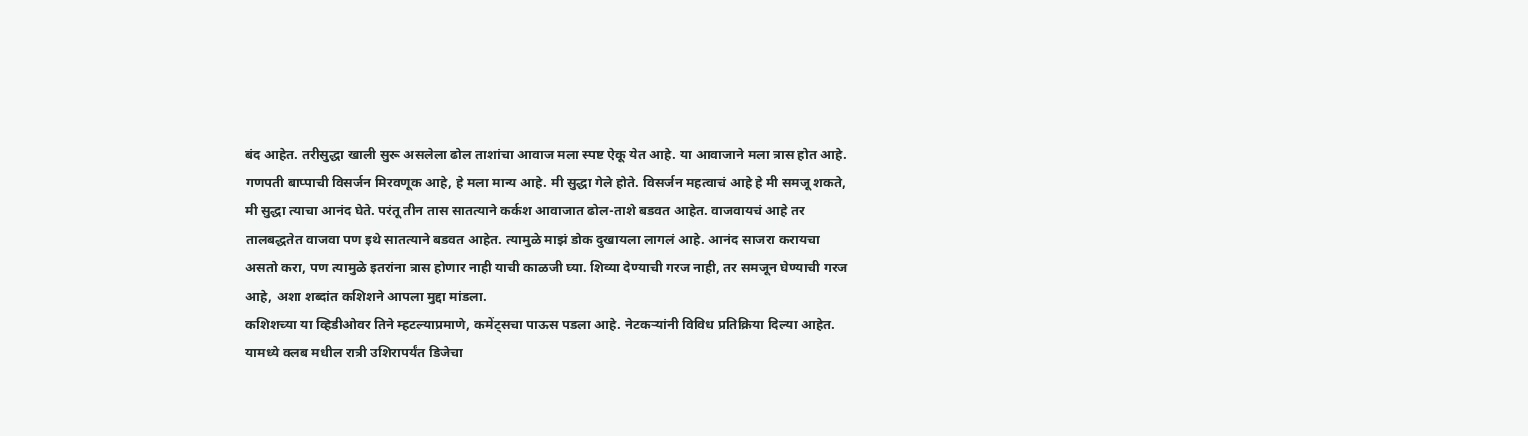बंद आहेत. तरीसुद्धा खाली सुरू असलेला ढोल ताशांचा आवाज मला स्पष्ट ऐकू येत आहे. या आवाजाने मला त्रास होत आहे. गणपती बाप्पाची विसर्जन मिरवणूक आहे, हे मला मान्य आहे. मी सुद्धा गेले होते. विसर्जन महत्वाचं आहे हे मी समजू शकते, मी सुद्धा त्याचा आनंद घेते. परंतू तीन तास सातत्याने कर्कश आवाजात ढोल-ताशे बडवत आहेत. वाजवायचं आहे तर तालबद्धतेत वाजवा पण इथे सातत्याने बडवत आहेत. त्यामुळे माझं डोक दुखायला लागलं आहे. आनंद साजरा करायचा असतो करा, पण त्यामुळे इतरांना त्रास होणार नाही याची काळजी घ्या. शिव्या देण्याची गरज नाही, तर समजून घेण्याची गरज आहे, अशा शब्दांत कशिशने आपला मुद्दा मांडला.
कशिशच्या या व्हिडीओवर तिने म्हटल्याप्रमाणे, कमेंट्सचा पाऊस पडला आहे. नेटकऱ्यांनी विविध प्रतिक्रिया दिल्या आहेत. यामध्ये क्लब मधील रात्री उशिरापर्यंत डिजेचा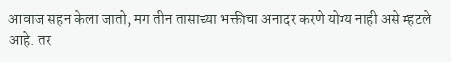आवाज सहन केला जातो, मग तीन तासाच्या भक्तीचा अनादर करणे योग्य नाही असे म्हटले आहे. तर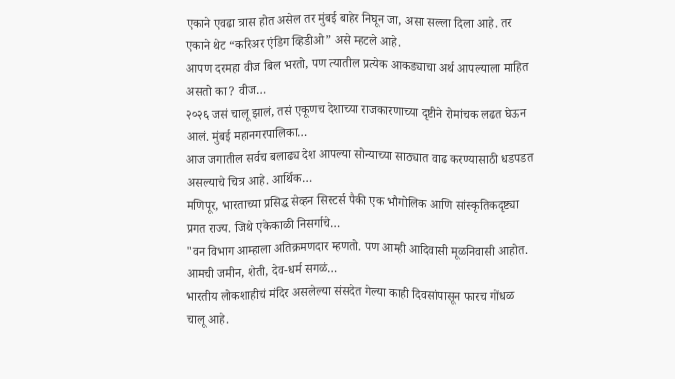एकाने एवढा त्रास होत असेल तर मुंबई बाहेर निघून जा, असा सल्ला दिला आहे. तर एकाने थेट “करिअर एंडिग व्हिडीओ” असे म्हटले आहे.
आपण दरमहा वीज बिल भरतो, पण त्यातील प्रत्येक आकड्याचा अर्थ आपल्याला माहित असतो का? वीज…
२०२६ जसं चालू झालं, तसं एकूणच देशाच्या राजकारणाच्या दृष्टीने रोमांचक लढत घेऊन आलं. मुंबई महानगरपालिका…
आज जगातील सर्वच बलाढ्य देश आपल्या सोन्याच्या साठ्यात वाढ करण्यासाठी धडपडत असल्याचे चित्र आहे. आर्थिक…
मणिपूर, भारताच्या प्रसिद्ध सेव्हन सिस्टर्स पैकी एक भौगोलिक आणि सांस्कृतिकदृष्ट्या प्रगत राज्य. जिथे एकेकाळी निसर्गाचे…
"वन विभाग आम्हाला अतिक्रमणदार म्हणतो. पण आम्ही आदिवासी मूळनिवासी आहोत. आमची जमीन, शेती, देव-धर्म सगळं…
भारतीय लोकशाहीचं मंदिर असलेल्या संसदेत गेल्या काही दिवसांपासून फारच गोंधळ चालू आहे.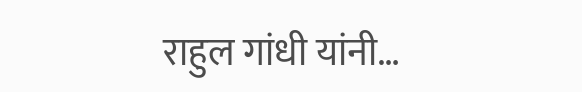राहुल गांधी यांनी…